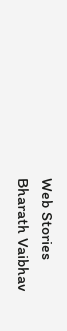Web Stories
Bharath Vaibhav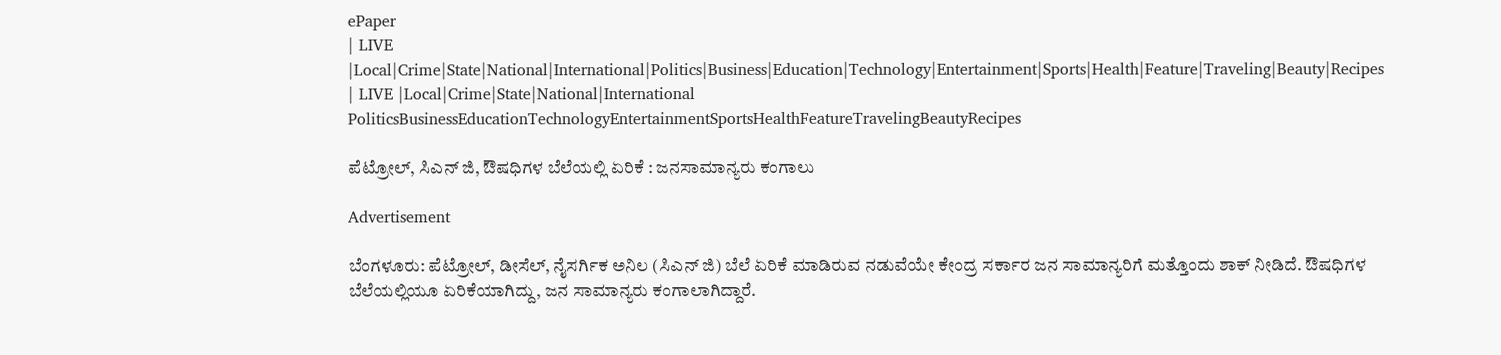ePaper
| LIVE |Local|Crime|State|National|International|Politics|Business|Education|Technology|Entertainment|Sports|Health|Feature|Traveling|Beauty|Recipes
| LIVE |Local|Crime|State|National|International
PoliticsBusinessEducationTechnologyEntertainmentSportsHealthFeatureTravelingBeautyRecipes

ಪೆಟ್ರೋಲ್, ಸಿಎನ್ ಜಿ, ಔಷಧಿಗಳ ಬೆಲೆಯಲ್ಲಿ ಏರಿಕೆ : ಜನಸಾಮಾನ್ಯರು ಕಂಗಾಲು

Advertisement

ಬೆಂಗಳೂರು: ಪೆಟ್ರೋಲ್, ಡೀಸೆಲ್, ನೈಸರ್ಗಿಕ ಅನಿಲ (ಸಿಎನ್ ಜಿ) ಬೆಲೆ ಏರಿಕೆ ಮಾಡಿರುವ ನಡುವೆಯೇ ಕೇಂದ್ರ ಸರ್ಕಾರ ಜನ ಸಾಮಾನ್ಯರಿಗೆ ಮತ್ತೊಂದು ಶಾಕ್ ನೀಡಿದೆ. ಔಷಧಿಗಳ ಬೆಲೆಯಲ್ಲಿಯೂ ಏರಿಕೆಯಾಗಿದ್ದು, ಜನ ಸಾಮಾನ್ಯರು ಕಂಗಾಲಾಗಿದ್ದಾರೆ.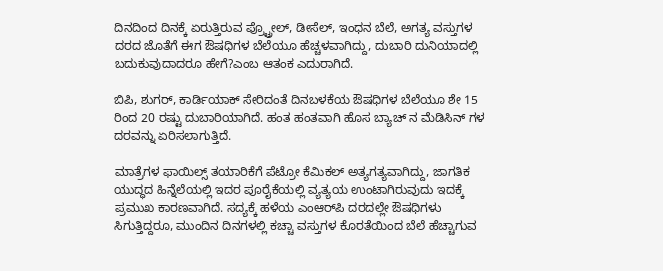ದಿನದಿಂದ ದಿನಕ್ಕೆ ಏರುತ್ತಿರುವ ಪ್ರ್ಟ್ರೋಲ್, ಡೀಸೆಲ್, ಇಂಧನ ಬೆಲೆ, ಅಗತ್ಯ ವಸ್ತುಗಳ ದರದ ಜೊತೆಗೆ ಈಗ ಔಷಧಿಗಳ ಬೆಲೆಯೂ ಹೆಚ್ಚಳವಾಗಿದ್ದು, ದುಬಾರಿ ದುನಿಯಾದಲ್ಲಿ ಬದುಕುವುದಾದರೂ ಹೇಗೆ?ಎಂಬ ಆತಂಕ ಎದುರಾಗಿದೆ.

ಬಿಪಿ, ಶುಗರ್, ಕಾರ್ಡಿಯಾಕ್ ಸೇರಿದಂತೆ ದಿನಬಳಕೆಯ ಔಷಧಿಗಳ ಬೆಲೆಯೂ ಶೇ 15 ರಿಂದ 20 ರಷ್ಟು ದುಬಾರಿಯಾಗಿದೆ. ಹಂತ ಹಂತವಾಗಿ ಹೊಸ ಬ್ಯಾಚ್ ನ ಮೆಡಿಸಿನ್ ಗಳ ದರವನ್ನು ಏರಿಸಲಾಗುತ್ತಿದೆ.

ಮಾತ್ರೆಗಳ ಫಾಯಿಲ್ಸ್ ತಯಾರಿಕೆಗೆ ಪೆಟ್ರೋ ಕೆಮಿಕಲ್ ಅತ್ಯಗತ್ಯವಾಗಿದ್ದು, ಜಾಗತಿಕ ಯುದ್ಧದ ಹಿನ್ನೆಲೆಯಲ್ಲಿ ಇದರ ಪೂರೈಕೆಯಲ್ಲಿ ವ್ಯತ್ಯಯ ಉಂಟಾಗಿರುವುದು ಇದಕ್ಕೆ ಪ್ರಮುಖ ಕಾರಣವಾಗಿದೆ. ಸದ್ಯಕ್ಕೆ ಹಳೆಯ ಎಂಆರ್‌ಪಿ ದರದಲ್ಲೇ ಔಷಧಿಗಳು ಸಿಗುತ್ತಿದ್ದರೂ, ಮುಂದಿನ ದಿನಗಳಲ್ಲಿ ಕಚ್ಚಾ ವಸ್ತುಗಳ ಕೊರತೆಯಿಂದ ಬೆಲೆ ಹೆಚ್ಚಾಗುವ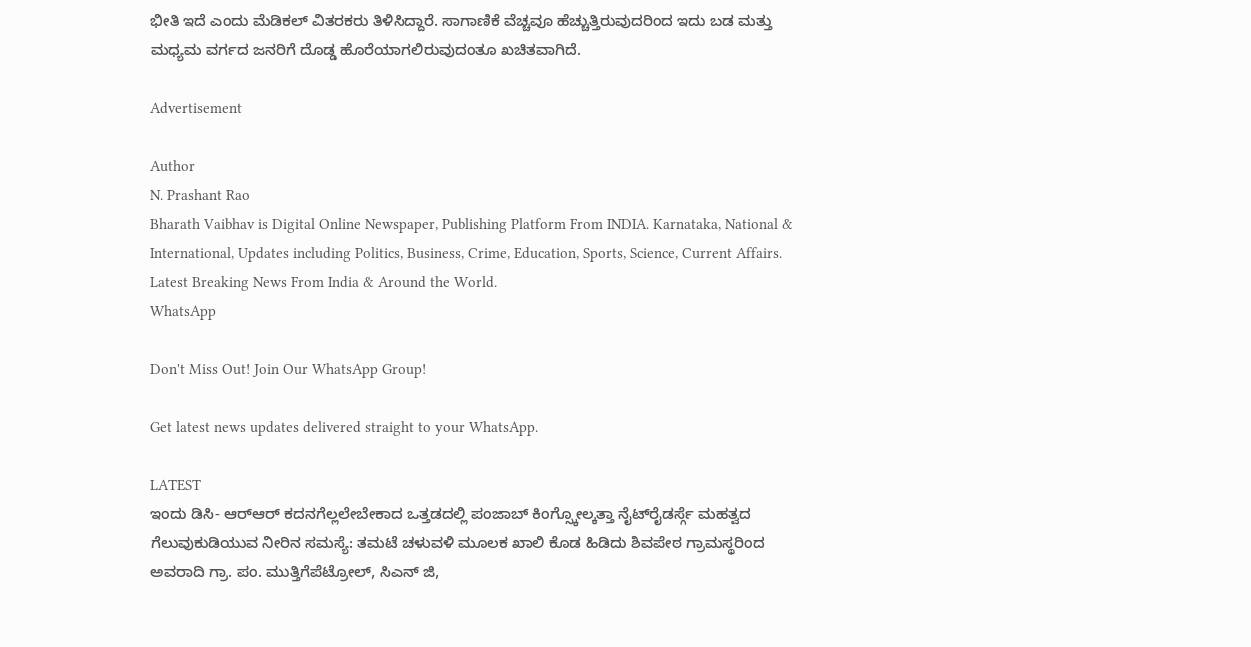ಭೀತಿ ಇದೆ ಎಂದು ಮೆಡಿಕಲ್ ವಿತರಕರು ತಿಳಿಸಿದ್ದಾರೆ. ಸಾಗಾಣಿಕೆ ವೆಚ್ಚವೂ ಹೆಚ್ಚುತ್ತಿರುವುದರಿಂದ ಇದು ಬಡ ಮತ್ತು ಮಧ್ಯಮ ವರ್ಗದ ಜನರಿಗೆ ದೊಡ್ಡ ಹೊರೆಯಾಗಲಿರುವುದಂತೂ ಖಚಿತವಾಗಿದೆ.

Advertisement

Author
N. Prashant Rao
Bharath Vaibhav is Digital Online Newspaper, Publishing Platform From INDIA. Karnataka, National & International, Updates including Politics, Business, Crime, Education, Sports, Science, Current Affairs. Latest Breaking News From India & Around the World.
WhatsApp

Don't Miss Out! Join Our WhatsApp Group!

Get latest news updates delivered straight to your WhatsApp.

LATEST
ಇಂದು ಡಿಸಿ- ಆರ್‌ಆರ್ ಕದನಗೆಲ್ಲಲೇಬೇಕಾದ ಒತ್ತಡದಲ್ಲಿ ಪಂಜಾಬ್ ಕಿಂಗ್ಸ್ಕೋಲ್ಕತ್ತಾ ನೈಟ್‌ರೈಡರ್ಸ್ಗೆ ಮಹತ್ವದ ಗೆಲುವುಕುಡಿಯುವ ನೀರಿನ ಸಮಸ್ಯೆ: ತಮಟೆ ಚಳುವಳಿ ಮೂಲಕ ಖಾಲಿ ಕೊಡ ಹಿಡಿದು ಶಿವಪೇಠ ಗ್ರಾಮಸ್ಥರಿಂದ ಅವರಾದಿ ಗ್ರಾ. ಪಂ. ಮುತ್ತಿಗೆಪೆಟ್ರೋಲ್, ಸಿಎನ್ ಜಿ,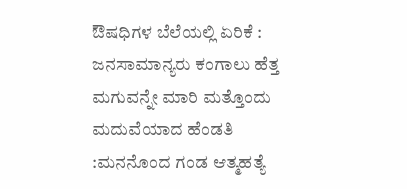ಔಷಧಿಗಳ ಬೆಲೆಯಲ್ಲಿ ಏರಿಕೆ : ಜನಸಾಮಾನ್ಯರು ಕಂಗಾಲು ಹೆತ್ತ ಮಗುವನ್ನೇ ಮಾರಿ ಮತ್ತೊಂದು ಮದುವೆಯಾದ ಹೆಂಡತಿ :ಮನನೊಂದ ಗಂಡ ಆತ್ಮಹತ್ಯೆ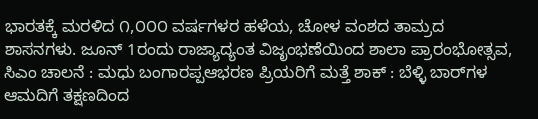ಭಾರತಕ್ಕೆ ಮರಳಿದ ೧,೦೦೦ ವರ್ಷಗಳರ ಹಳೆಯ, ಚೋಳ ವಂಶದ ತಾಮ್ರದ ಶಾಸನಗಳು. ಜೂನ್ 1ರಂದು ರಾಜ್ಯಾದ್ಯಂತ ವಿಜೃಂಭಣೆಯಿಂದ ಶಾಲಾ ಪ್ರಾರಂಭೋತ್ಸವ, ಸಿಎಂ ಚಾಲನೆ : ಮಧು ಬಂಗಾರಪ್ಪಆಭರಣ ಪ್ರಿಯರಿಗೆ ಮತ್ತೆ ಶಾಕ್ : ಬೆಳ್ಳಿ ಬಾರ್‌ಗಳ ಆಮದಿಗೆ ತಕ್ಷಣದಿಂದ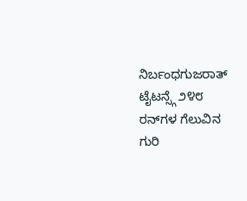ನಿರ್ಬಂಧಗುಜರಾತ್ ಟೈಟನ್ಸ್ಗೆ ೨೪೮ ರನ್‌ಗಳ ಗೆಲುವಿನ ಗುರಿ